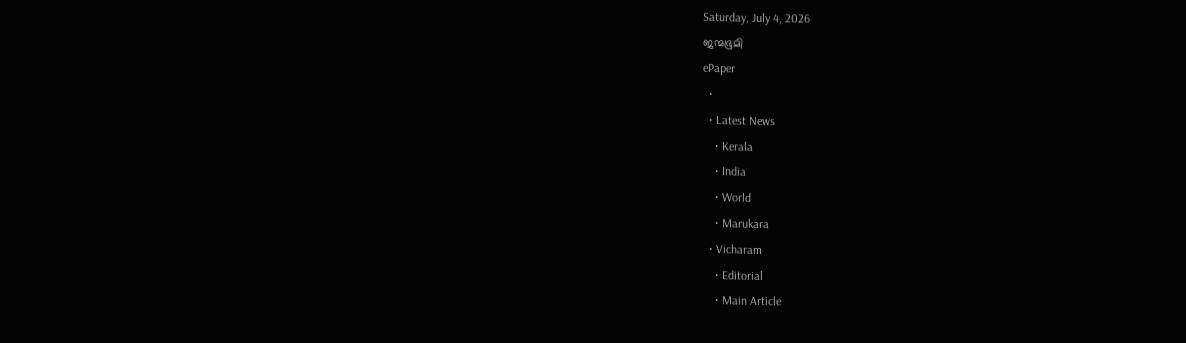Saturday, July 4, 2026
ജന്മഭൂമി
ePaper
  •
  • Latest News
    • Kerala
    • India
    • World
    • Marukara
  • Vicharam
    • Editorial
    • Main Article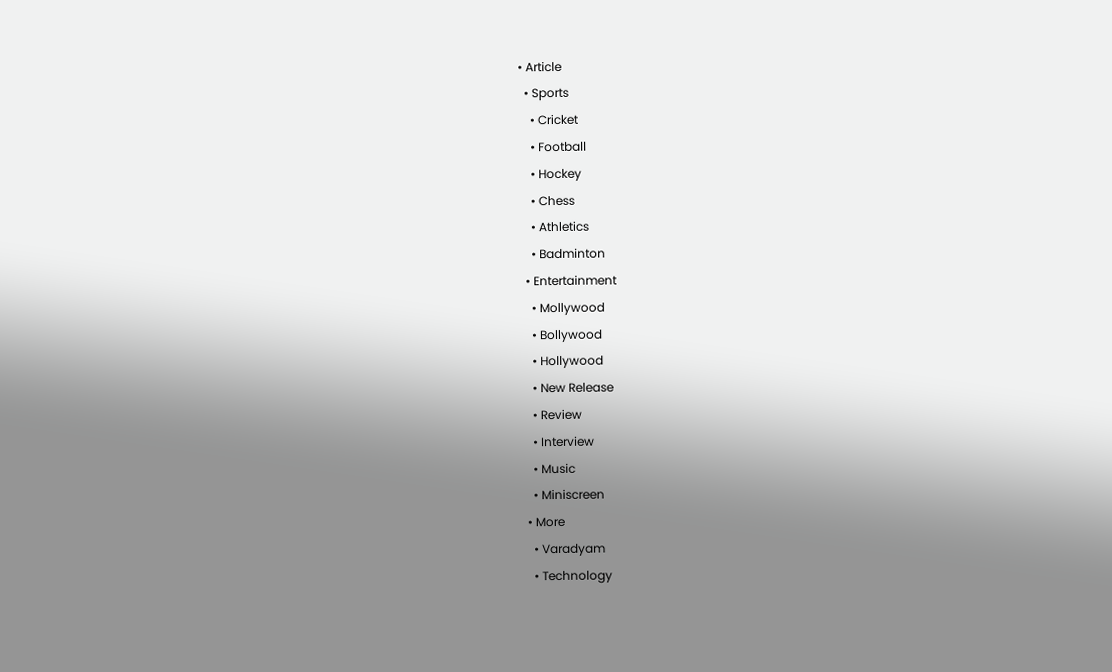• Article
  • Sports
    • Cricket
    • Football
    • Hockey
    • Chess
    • Athletics
    • Badminton
  • Entertainment
    • Mollywood
    • Bollywood
    • Hollywood
    • New Release
    • Review
    • Interview
    • Music
    • Miniscreen
  • More
    • Varadyam
    • Technology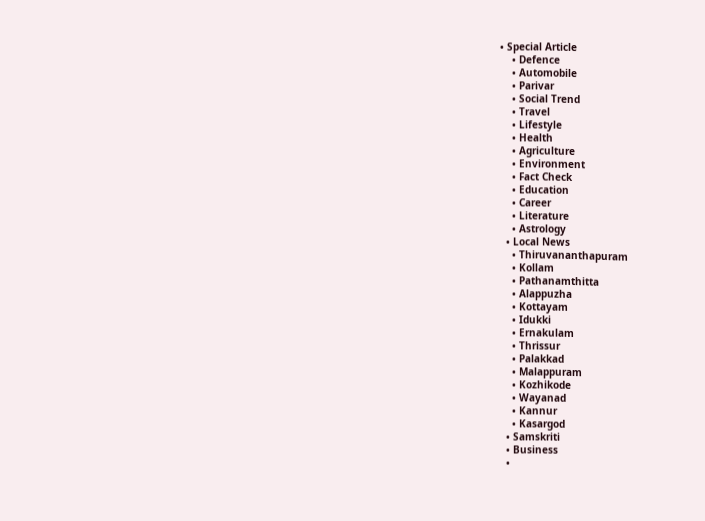• Special Article
    • Defence
    • Automobile
    • Parivar
    • Social Trend
    • Travel
    • Lifestyle
    • Health
    • Agriculture
    • Environment
    • Fact Check
    • Education
    • Career
    • Literature
    • Astrology
  • Local News
    • Thiruvananthapuram
    • Kollam
    • Pathanamthitta
    • Alappuzha
    • Kottayam
    • Idukki
    • Ernakulam
    • Thrissur
    • Palakkad
    • Malappuram
    • Kozhikode
    • Wayanad
    • Kannur
    • Kasargod
  • Samskriti
  • Business
  •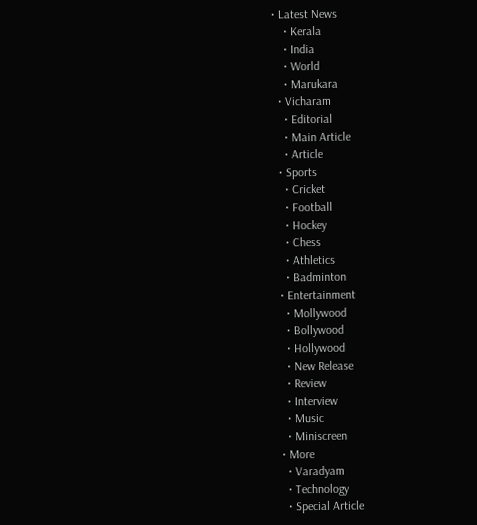• Latest News
    • Kerala
    • India
    • World
    • Marukara
  • Vicharam
    • Editorial
    • Main Article
    • Article
  • Sports
    • Cricket
    • Football
    • Hockey
    • Chess
    • Athletics
    • Badminton
  • Entertainment
    • Mollywood
    • Bollywood
    • Hollywood
    • New Release
    • Review
    • Interview
    • Music
    • Miniscreen
  • More
    • Varadyam
    • Technology
    • Special Article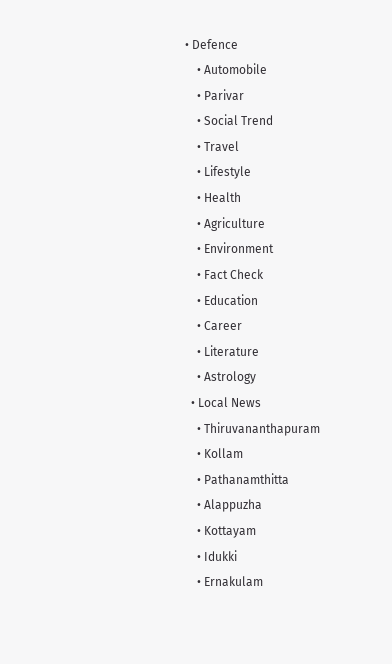• Defence
    • Automobile
    • Parivar
    • Social Trend
    • Travel
    • Lifestyle
    • Health
    • Agriculture
    • Environment
    • Fact Check
    • Education
    • Career
    • Literature
    • Astrology
  • Local News
    • Thiruvananthapuram
    • Kollam
    • Pathanamthitta
    • Alappuzha
    • Kottayam
    • Idukki
    • Ernakulam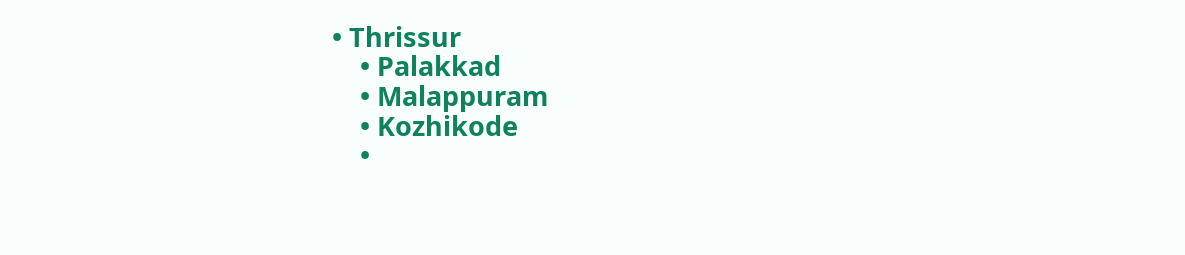• Thrissur
    • Palakkad
    • Malappuram
    • Kozhikode
    •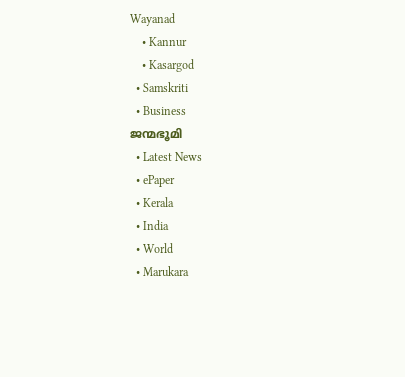Wayanad
    • Kannur
    • Kasargod
  • Samskriti
  • Business
ജന്മഭൂമി
  • Latest News
  • ePaper
  • Kerala
  • India
  • World
  • Marukara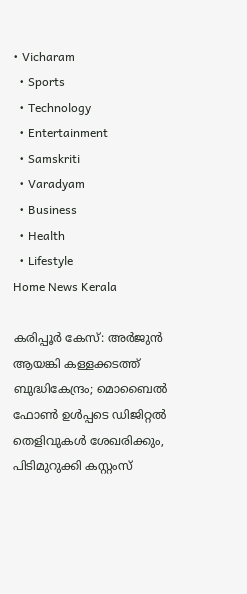• Vicharam
  • Sports
  • Technology
  • Entertainment
  • Samskriti
  • Varadyam
  • Business
  • Health
  • Lifestyle
Home News Kerala

കരിപ്പൂര്‍ കേസ്: അര്‍ജുന്‍ ആയങ്കി കള്ളക്കടത്ത് ബുദ്ധികേന്ദ്രം; മൊബൈല്‍ ഫോണ്‍ ഉള്‍പ്പടെ ഡിജിറ്റല്‍ തെളിവുകള്‍ ശേഖരിക്കും, പിടിമുറുക്കി കസ്റ്റംസ്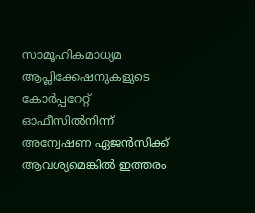സാമൂഹികമാധ്യമ ആപ്ലിക്കേഷനുകളുടെ കോര്‍പ്പറേറ്റ് ഓഫീസില്‍നിന്ന് അന്വേഷണ ഏജന്‍സിക്ക് ആവശ്യമെങ്കില്‍ ഇത്തരം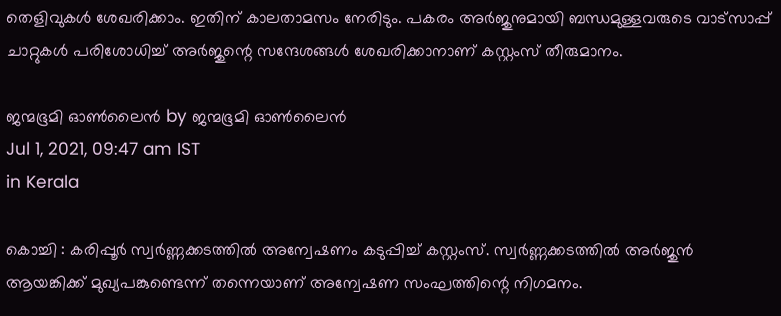തെളിവുകള്‍ ശേഖരിക്കാം. ഇതിന് കാലതാമസം നേരിടും. പകരം അര്‍ജുനുമായി ബന്ധമുള്ളവരുടെ വാട്സാപ്പ് ചാറ്റുകള്‍ പരിശോധിച്ച് അര്‍ജുന്റെ സന്ദേശങ്ങള്‍ ശേഖരിക്കാനാണ് കസ്റ്റംസ് തീരുമാനം.

ജന്മഭൂമി ഓണ്‍ലൈന്‍ by ജന്മഭൂമി ഓണ്‍ലൈന്‍
Jul 1, 2021, 09:47 am IST
in Kerala

കൊച്ചി : കരിപ്പൂര്‍ സ്വര്‍ണ്ണക്കടത്തില്‍ അന്വേഷണം കടുപ്പിച്ച് കസ്റ്റംസ്. സ്വര്‍ണ്ണക്കടത്തില്‍ അര്‍ജുന്‍ ആയങ്കിക്ക് മുഖ്യപങ്കുണ്ടെന്ന് തന്നെയാണ് അന്വേഷണ സംഘത്തിന്റെ നിഗമനം.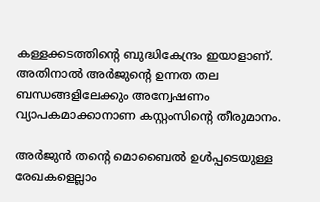കള്ളക്കടത്തിന്റെ ബുദ്ധികേന്ദ്രം ഇയാളാണ്. അതിനാല്‍ അര്‍ജുന്റെ ഉന്നത തല ബന്ധങ്ങളിലേക്കും അന്വേഷണം വ്യാപകമാക്കാനാണ കസ്റ്റംസിന്റെ തീരുമാനം.

അര്‍ജുന്‍ തന്റെ മൊബൈല്‍ ഉള്‍പ്പടെയുള്ള രേഖകളെല്ലാം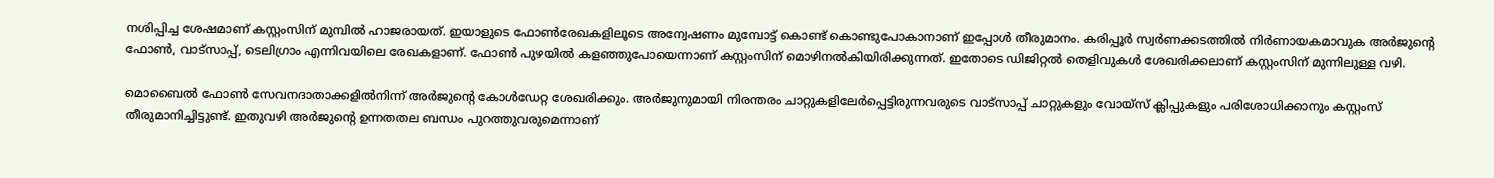നശിപ്പിച്ച ശേഷമാണ് കസ്റ്റംസിന് മുമ്പില്‍ ഹാജരായത്. ഇയാളുടെ ഫോണ്‍രേഖകളിലൂടെ അന്വേഷണം മുമ്പോട്ട് കൊണ്ട് കൊണ്ടുപോകാനാണ് ഇപ്പോള്‍ തീരുമാനം. കരിപ്പൂര്‍ സ്വര്‍ണക്കടത്തില്‍ നിര്‍ണായകമാവുക അര്‍ജുന്റെ ഫോണ്‍, വാട്സാപ്പ്, ടെലിഗ്രാം എന്നിവയിലെ രേഖകളാണ്. ഫോണ്‍ പുഴയില്‍ കളഞ്ഞുപോയെന്നാണ് കസ്റ്റംസിന് മൊഴിനല്‍കിയിരിക്കുന്നത്. ഇതോടെ ഡിജിറ്റല്‍ തെളിവുകള്‍ ശേഖരിക്കലാണ് കസ്റ്റംസിന് മുന്നിലുള്ള വഴി.

മൊബൈല്‍ ഫോണ്‍ സേവനദാതാക്കളില്‍നിന്ന് അര്‍ജുന്റെ കോള്‍ഡേറ്റ ശേഖരിക്കും. അര്‍ജുനുമായി നിരന്തരം ചാറ്റുകളിലേര്‍പ്പെട്ടിരുന്നവരുടെ വാട്സാപ്പ് ചാറ്റുകളും വോയ്‌സ് ക്ലിപ്പുകളും പരിശോധിക്കാനും കസ്റ്റംസ് തീരുമാനിച്ചിട്ടുണ്ട്. ഇതുവഴി അര്‍ജുന്റെ ഉന്നതതല ബന്ധം പുറത്തുവരുമെന്നാണ്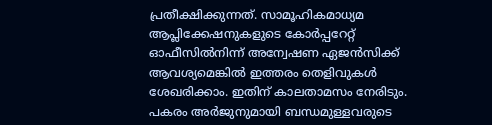പ്രതീക്ഷിക്കുന്നത്. സാമൂഹികമാധ്യമ ആപ്ലിക്കേഷനുകളുടെ കോര്‍പ്പറേറ്റ് ഓഫീസില്‍നിന്ന് അന്വേഷണ ഏജന്‍സിക്ക് ആവശ്യമെങ്കില്‍ ഇത്തരം തെളിവുകള്‍ ശേഖരിക്കാം. ഇതിന് കാലതാമസം നേരിടും. പകരം അര്‍ജുനുമായി ബന്ധമുള്ളവരുടെ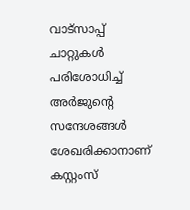വാട്സാപ്പ് ചാറ്റുകള്‍ പരിശോധിച്ച് അര്‍ജുന്റെ സന്ദേശങ്ങള്‍ ശേഖരിക്കാനാണ് കസ്റ്റംസ്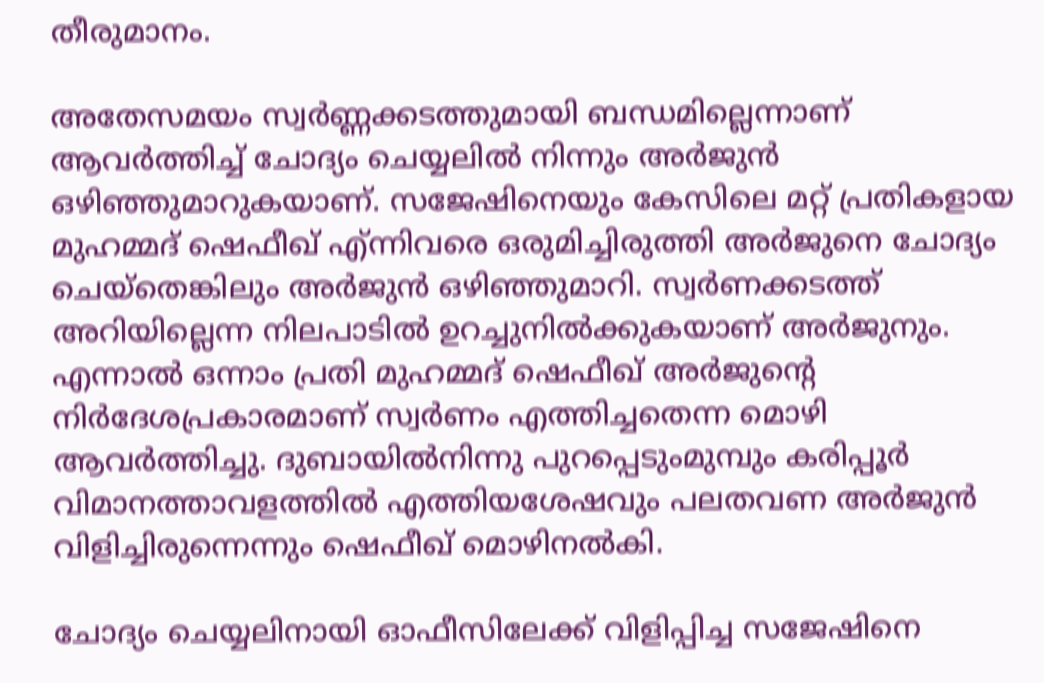തീരുമാനം.

അതേസമയം സ്വര്‍ണ്ണക്കടത്തുമായി ബന്ധമില്ലെന്നാണ് ആവര്‍ത്തിച്ച് ചോദ്യം ചെയ്യലില്‍ നിന്നും അര്‍ജുന്‍ ഒഴിഞ്ഞുമാറുകയാണ്. സജേഷിനെയും കേസിലെ മറ്റ് പ്രതികളായ മുഹമ്മദ് ഷെഫീഖ് എ്ന്നിവരെ ഒരുമിച്ചിരുത്തി അര്‍ജുനെ ചോദ്യം ചെയ്‌തെങ്കിലും അര്‍ജുന്‍ ഒഴിഞ്ഞുമാറി. സ്വര്‍ണക്കടത്ത് അറിയില്ലെന്ന നിലപാടില്‍ ഉറച്ചുനില്‍ക്കുകയാണ് അര്‍ജുനും. എന്നാല്‍ ഒന്നാം പ്രതി മുഹമ്മദ് ഷെഫീഖ് അര്‍ജുന്റെ നിര്‍ദേശപ്രകാരമാണ് സ്വര്‍ണം എത്തിച്ചതെന്ന മൊഴി ആവര്‍ത്തിച്ചു. ദുബായില്‍നിന്നു പുറപ്പെടുംമുമ്പും കരിപ്പൂര്‍ വിമാനത്താവളത്തില്‍ എത്തിയശേഷവും പലതവണ അര്‍ജുന്‍ വിളിച്ചിരുന്നെന്നും ഷെഫീഖ് മൊഴിനല്‍കി.

ചോദ്യം ചെയ്യലിനായി ഓഫീസിലേക്ക് വിളിപ്പിച്ച സജേഷിനെ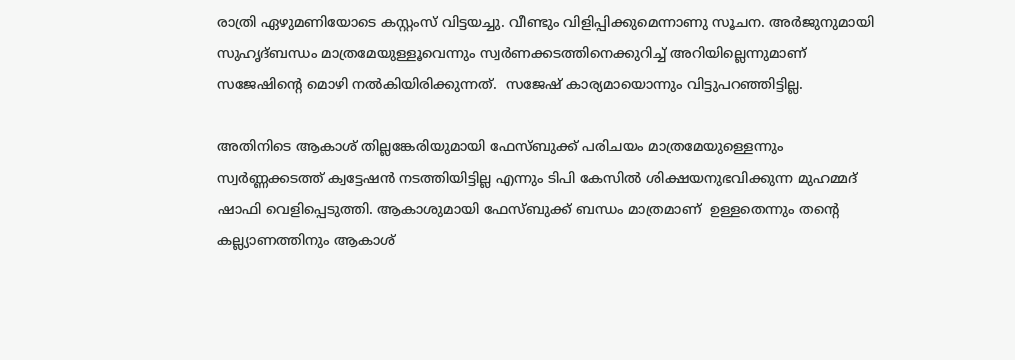രാത്രി ഏഴുമണിയോടെ കസ്റ്റംസ് വിട്ടയച്ചു. വീണ്ടും വിളിപ്പിക്കുമെന്നാണു സൂചന. അര്‍ജുനുമായി സുഹൃദ്ബന്ധം മാത്രമേയുള്ളൂവെന്നും സ്വര്‍ണക്കടത്തിനെക്കുറിച്ച് അറിയില്ലെന്നുമാണ് സജേഷിന്റെ മൊഴി നല്‍കിയിരിക്കുന്നത്.  സജേഷ് കാര്യമായൊന്നും വിട്ടുപറഞ്ഞിട്ടില്ല.

അതിനിടെ ആകാശ് തില്ലങ്കേരിയുമായി ഫേസ്ബുക്ക് പരിചയം മാത്രമേയുള്ളെന്നും സ്വര്‍ണ്ണക്കടത്ത് ക്വട്ടേഷന്‍ നടത്തിയിട്ടില്ല എന്നും ടിപി കേസില്‍ ശിക്ഷയനുഭവിക്കുന്ന മുഹമ്മദ് ഷാഫി വെളിപ്പെടുത്തി. ആകാശുമായി ഫേസ്ബുക്ക് ബന്ധം മാത്രമാണ്  ഉള്ളതെന്നും തന്റെ കല്ല്യാണത്തിനും ആകാശ്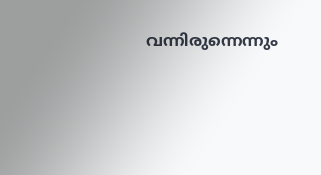വന്നിരുന്നെന്നും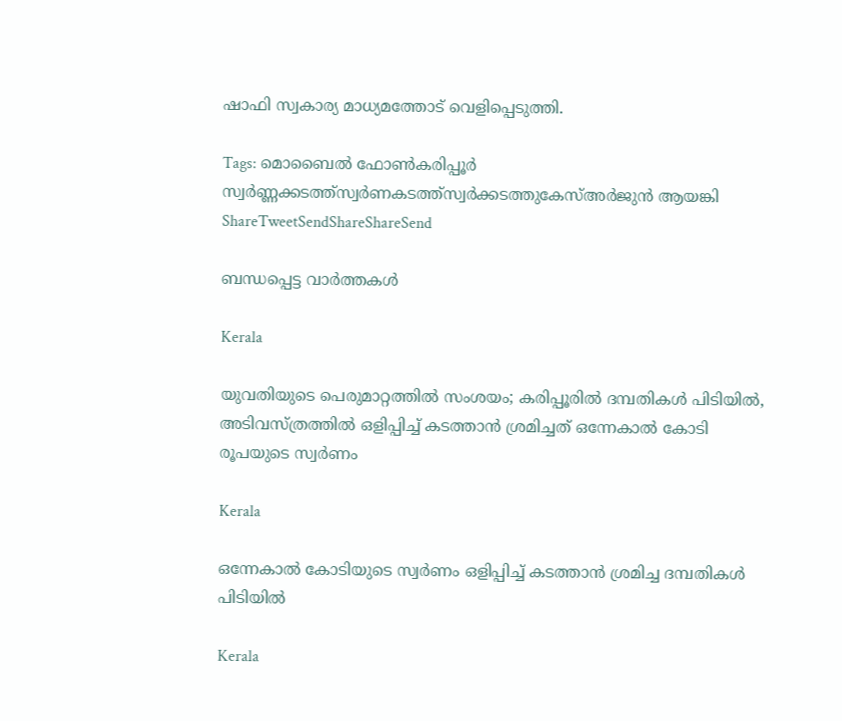ഷാഫി സ്വകാര്യ മാധ്യമത്തോട് വെളിപ്പെടുത്തി.

Tags: മൊബൈല്‍ ഫോണ്‍കരിപ്പൂര്‍ സ്വര്‍ണ്ണക്കടത്ത്സ്വര്‍ണകടത്ത്സ്വര്‍ക്കടത്തുകേസ്അര്‍ജുന്‍ ആയങ്കി
ShareTweetSendShareShareSend

ബന്ധപ്പെട്ട വാര്‍ത്തകള്‍

Kerala

യുവതിയുടെ പെരുമാറ്റത്തില്‍ സംശയം; കരിപ്പൂരിൽ ദമ്പതികള്‍ പിടിയില്‍, അടിവസ്ത്രത്തില്‍ ഒളിപ്പിച്ച് കടത്താൻ ശ്രമിച്ചത് ഒന്നേകാല്‍ കോടി രൂപയുടെ സ്വർണം

Kerala

ഒന്നേകാല്‍ കോടിയുടെ സ്വര്‍ണം ഒളിപ്പിച്ച് കടത്താന്‍ ശ്രമിച്ച ദമ്പതികള്‍ പിടിയില്‍

Kerala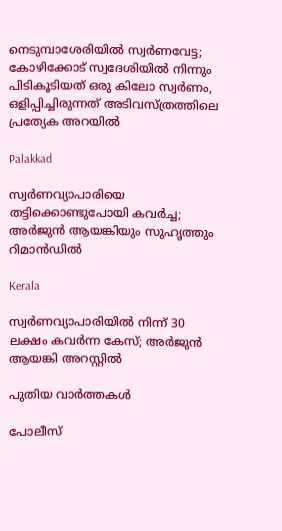നെടുമ്പാശേരിയിൽ സ്വർണവേട്ട; കോഴിക്കോട് സ്വദേശിയിൽ നിന്നും പിടികൂടിയത് ഒരു കിലോ സ്വർണം, ഒളിപ്പിച്ചിരുന്നത് അടിവസ്ത്രത്തിലെ പ്രത്യേക അറയിൽ

Palakkad

സ്വര്‍ണവ്യാപാരിയെ തട്ടിക്കൊണ്ടുപോയി കവര്‍ച്ച; അര്‍ജുന്‍ ആയങ്കിയും സുഹൃത്തും റിമാന്‍ഡില്‍

Kerala

സ്വര്‍ണവ്യാപാരിയില്‍ നിന്ന് 30 ലക്ഷം കവര്‍ന്ന കേസ്; അര്‍ജുന്‍ ആയങ്കി അറസ്റ്റില്‍

പുതിയ വാര്‍ത്തകള്‍

പോലീസ്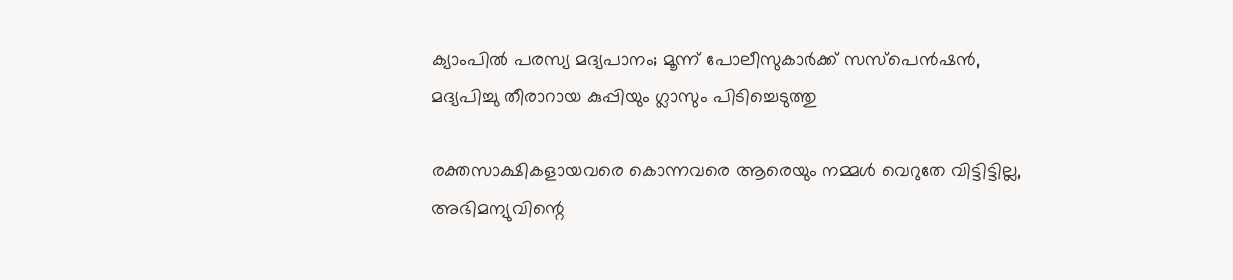ക്യാംപിൽ പരസ്യ മദ്യപാനം; മൂന്ന് പോലീസുകാർക്ക് സസ്പെൻഷൻ, മദ്യപിച്ചു തീരാറായ കുപ്പിയും ഗ്ലാസും പിടിച്ചെടുത്തു

രക്തസാക്ഷികളായവരെ കൊന്നവരെ ആരെയും നമ്മൾ വെറുതേ വിട്ടിട്ടില്ല, അഭിമന്യുവിന്റെ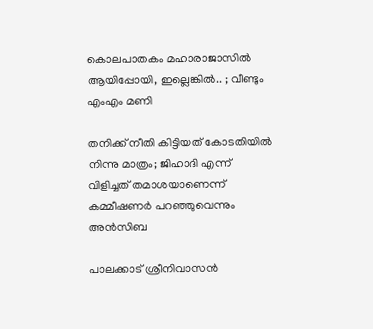കൊലപാതകം മഹാരാജാസിൽ ആയിപ്പോയി, ഇല്ലെങ്കിൽ.. ; വീണ്ടും എംഎം മണി

തനിക്ക് നീതി കിട്ടിയത് കോടതിയിൽ നിന്നു മാത്രം; ജിഹാദി എന്ന് വിളിച്ചത് തമാശയാണെന്ന് കമ്മീഷണർ പറഞ്ഞുവെന്നും അൻസിബ

പാലക്കാട് ശ്രീനിവാസൻ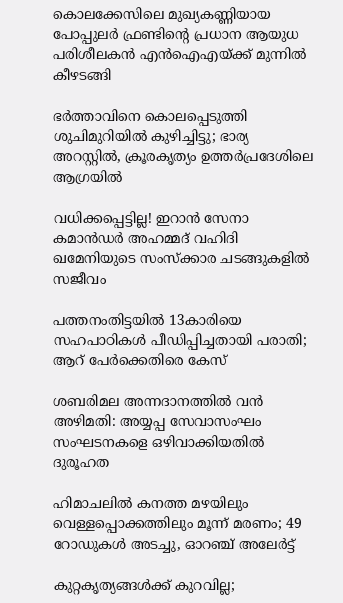കൊലക്കേസിലെ മുഖ്യകണ്ണിയായ പോപ്പുലർ ഫ്രണ്ടിന്റെ പ്രധാന ആയുധ പരിശീലകൻ എൻഐഎയ്‌ക്ക് മുന്നിൽ കീഴടങ്ങി

ഭർത്താവിനെ കൊലപ്പെടുത്തി ശുചിമുറിയിൽ കുഴിച്ചിട്ടു; ഭാര്യ അറസ്റ്റിൽ, ക്രൂരകൃത്യം ഉത്തര്‍പ്രദേശിലെ ആഗ്രയിൽ

വധിക്കപ്പെട്ടില്ല! ഇറാൻ സേനാ കമാൻഡർ അഹമ്മദ് വഹിദി ഖമേനിയുടെ സംസ്ക്കാര ചടങ്ങുകളിൽ സജീവം

പത്തനംതിട്ടയില്‍ 13കാരിയെ സഹപാഠികള്‍ പീഡിപ്പിച്ചതായി പരാതി; ആറ് പേര്‍ക്കെതിരെ കേസ്

ശബരിമല അന്നദാനത്തില്‍ വന്‍ അഴിമതി: അയ്യപ്പ സേവാസംഘം സംഘടനകളെ ഒഴിവാക്കിയതില്‍ ദുരൂഹത

ഹിമാചലിൽ കനത്ത മഴയിലും വെള്ളപ്പൊക്കത്തിലും മൂന്ന് മരണം; 49 റോഡുകൾ അടച്ചു, ഓറഞ്ച് അലേർട്ട്

കുറ്റകൃത്യങ്ങള്‍ക്ക് കുറവില്ല;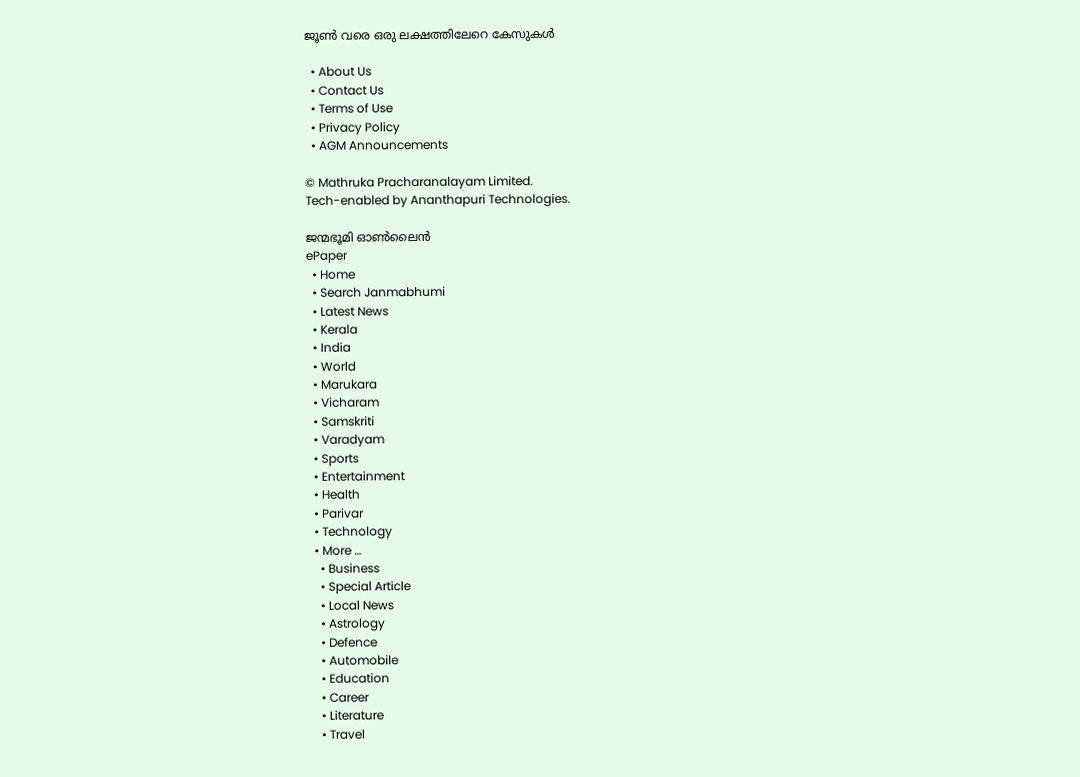ജൂണ്‍ വരെ ഒരു ലക്ഷത്തിലേറെ കേസുകള്‍

  • About Us
  • Contact Us
  • Terms of Use
  • Privacy Policy
  • AGM Announcements

© Mathruka Pracharanalayam Limited.
Tech-enabled by Ananthapuri Technologies.

ജന്മഭൂമി ഓണ്‍ലൈന്‍
ePaper
  • Home
  • Search Janmabhumi
  • Latest News
  • Kerala
  • India
  • World
  • Marukara
  • Vicharam
  • Samskriti
  • Varadyam
  • Sports
  • Entertainment
  • Health
  • Parivar
  • Technology
  • More …
    • Business
    • Special Article
    • Local News
    • Astrology
    • Defence
    • Automobile
    • Education
    • Career
    • Literature
    • Travel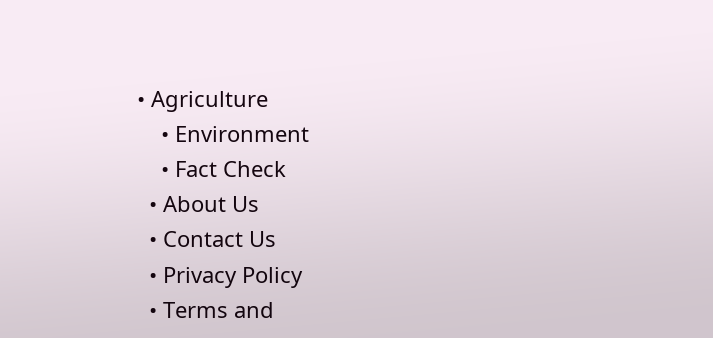• Agriculture
    • Environment
    • Fact Check
  • About Us
  • Contact Us
  • Privacy Policy
  • Terms and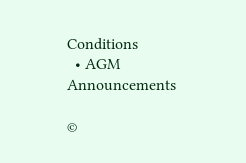Conditions
  • AGM Announcements

©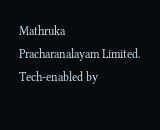Mathruka Pracharanalayam Limited.
Tech-enabled by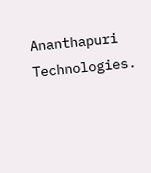Ananthapuri Technologies.